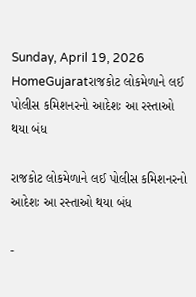Sunday, April 19, 2026
HomeGujaratરાજકોટ લોકમેળાને લઈ પોલીસ કમિશનરનો આદેશઃ આ રસ્તાઓ થયા બંધ

રાજકોટ લોકમેળાને લઈ પોલીસ કમિશનરનો આદેશઃ આ રસ્તાઓ થયા બંધ

-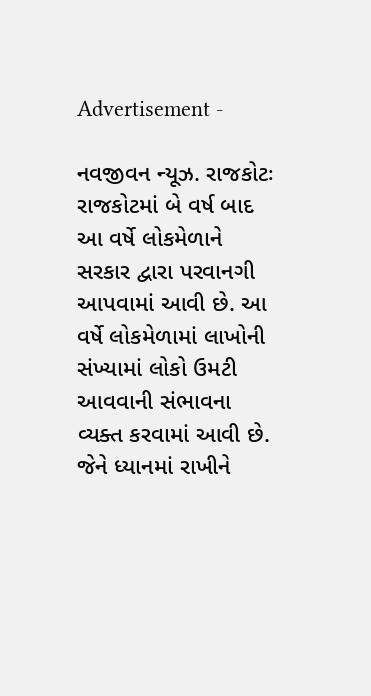Advertisement -

નવજીવન ન્યૂઝ. રાજકોટઃ રાજકોટમાં બે વર્ષ બાદ આ વર્ષે લોકમેળાને સરકાર દ્વારા પરવાનગી આપવામાં આવી છે. આ વર્ષે લોકમેળામાં લાખોની સંખ્યામાં લોકો ઉમટી આવવાની સંભાવના વ્યક્ત કરવામાં આવી છે. જેને ધ્યાનમાં રાખીને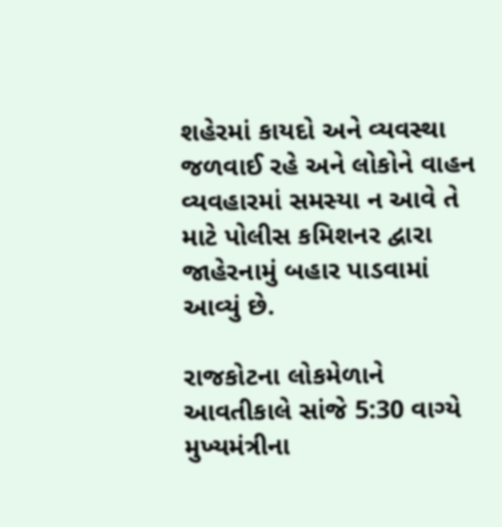શહેરમાં કાયદો અને વ્યવસ્થા જળવાઈ રહે અને લોકોને વાહન વ્યવહારમાં સમસ્યા ન આવે તે માટે પોલીસ કમિશનર દ્વારા જાહેરનામું બહાર પાડવામાં આવ્યું છે.

રાજકોટના લોકમેળાને આવતીકાલે સાંજે 5:30 વાગ્યે મુખ્યમંત્રીના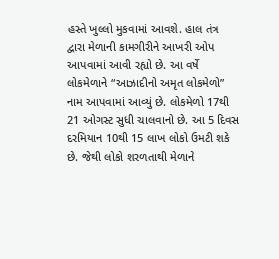હસ્તે ખુલ્લો મુકવામાં આવશે. હાલ તંત્ર દ્વારા મેળાની કામગીરીને આખરી ઓપ આપવામાં આવી રહ્યો છે. આ વર્ષે લોકમેળાને “આઝાદીનો અમૃત લોકમેળો” નામ આપવામાં આવ્યું છે. લોકમેળો 17થી 21 ઓગસ્ટ સુધી ચાલવાનો છે. આ 5 દિવસ દરમિયાન 10થી 15 લાખ લોકો ઉમટી શકે છે. જેથી લોકો શરળતાથી મેળાને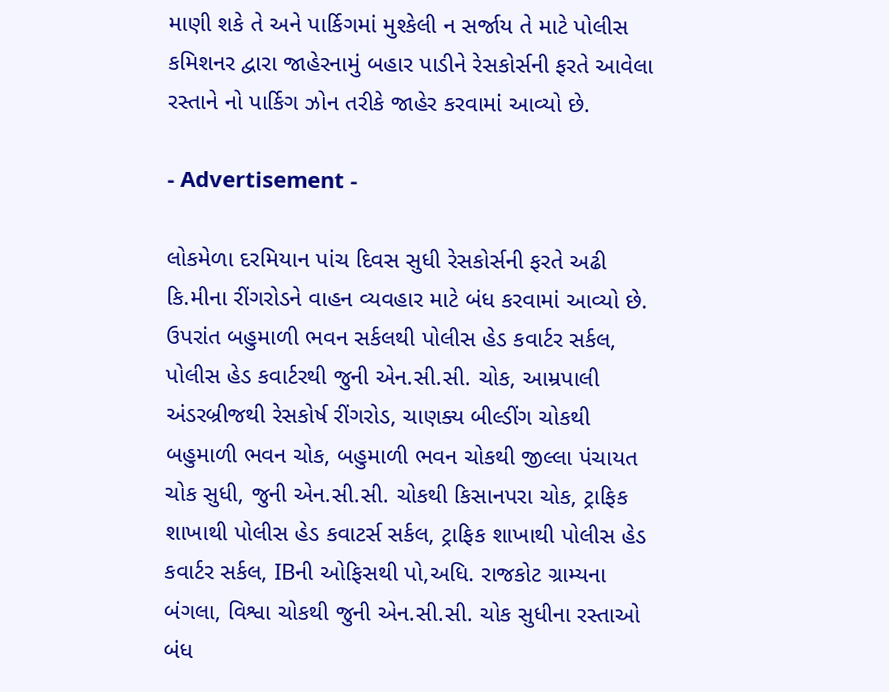માણી શકે તે અને પાર્કિગમાં મુશ્કેલી ન સર્જાય તે માટે પોલીસ કમિશનર દ્વારા જાહેરનામું બહાર પાડીને રેસકોર્સની ફરતે આવેલા રસ્તાને નો પાર્કિગ ઝોન તરીકે જાહેર કરવામાં આવ્યો છે.

- Advertisement -

લોકમેળા દરમિયાન પાંચ દિવસ સુધી રેસકોર્સની ફરતે અઢી કિ.મીના રીંગરોડને વાહન વ્યવહાર માટે બંધ કરવામાં આવ્યો છે. ઉપરાંત બહુમાળી ભવન સર્કલથી પોલીસ હેડ કવાર્ટર સર્કલ, પોલીસ હેડ કવાર્ટરથી જુની એન.સી.સી. ચોક, આમ્રપાલી અંડરબ્રીજથી રેસકોર્ષ રીંગરોડ, ચાણક્ય બીલ્ડીંગ ચોકથી બહુમાળી ભવન ચોક, બહુમાળી ભવન ચોકથી જીલ્લા પંચાયત ચોક સુધી, જુની એન.સી.સી. ચોકથી કિસાનપરા ચોક, ટ્રાફિક શાખાથી પોલીસ હેડ કવાટર્સ સર્કલ, ટ્રાફિક શાખાથી પોલીસ હેડ કવાર્ટર સર્કલ, IBની ઓફિસથી પો,અધિ. રાજકોટ ગ્રામ્યના બંગલા, વિશ્વા ચોકથી જુની એન.સી.સી. ચોક સુધીના રસ્તાઓ બંધ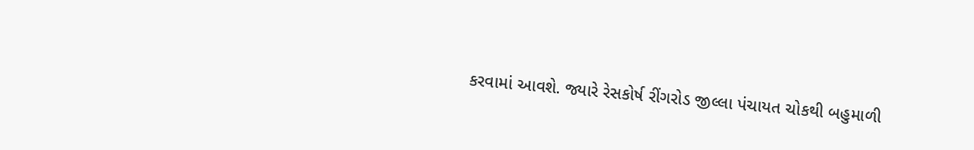કરવામાં આવશે. જ્યારે રેસકોર્ષ રીંગરોડ જીલ્લા પંચાયત ચોકથી બહુમાળી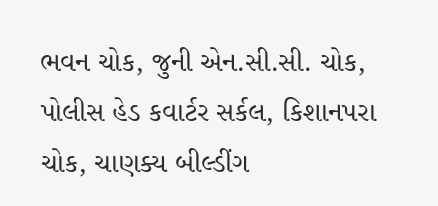ભવન ચોક, જુની એન.સી.સી. ચોક, પોલીસ હેડ કવાર્ટર સર્કલ, કિશાનપરા ચોક, ચાણક્ય બીલ્ડીંગ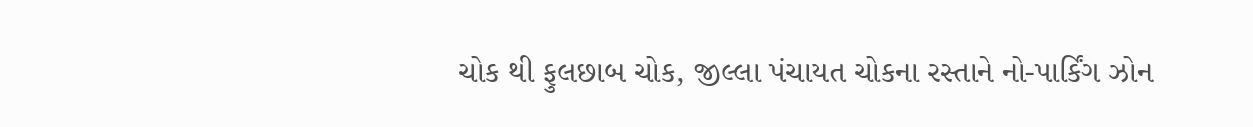ચોક થી ફુલછાબ ચોક, જીલ્લા પંચાયત ચોકના રસ્તાને નો-પાર્કિંગ ઝોન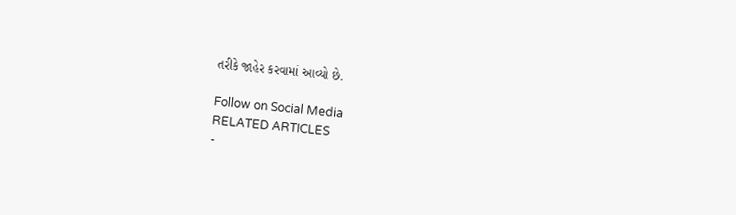તરીકે જાહેર કરવામાં આવ્યો છે.

Follow on Social Media
RELATED ARTICLES
-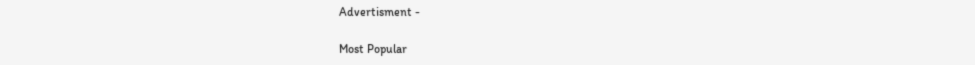Advertisment -

Most Popular